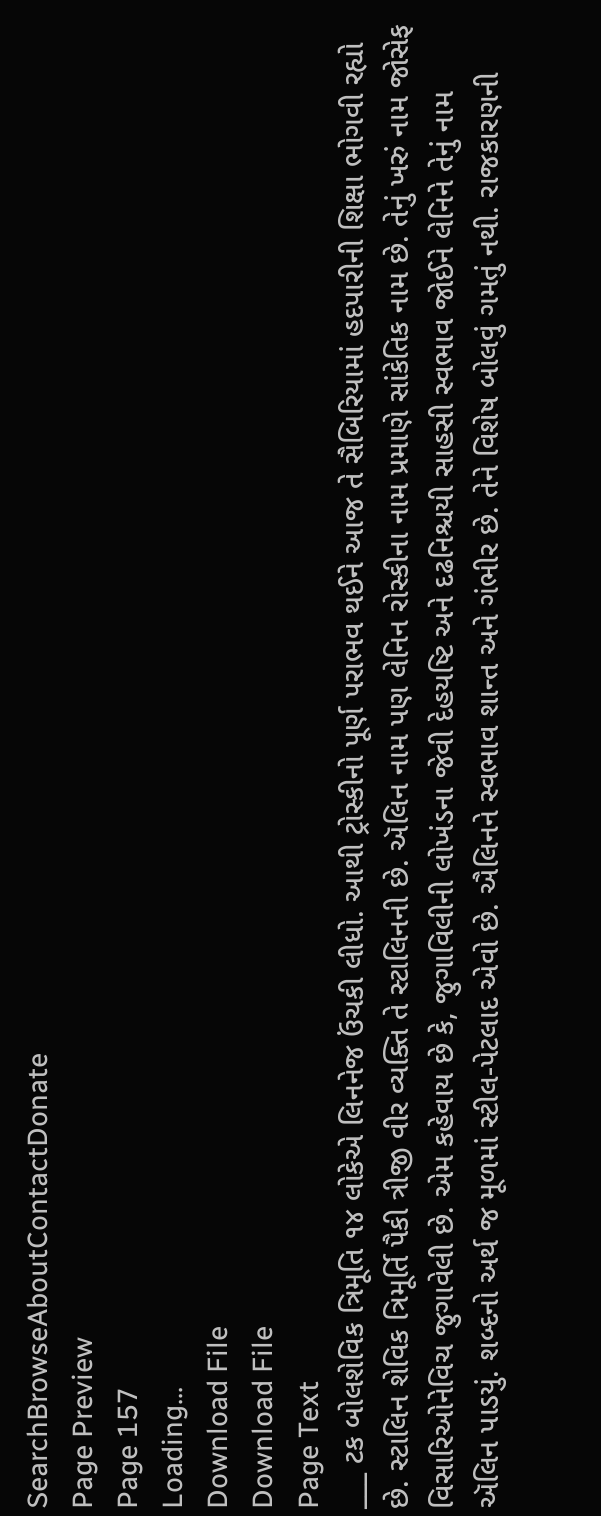SearchBrowseAboutContactDonate
Page Preview
Page 157
Loading...
Download File
Download File
Page Text
___ ટક બોલશેવિક ત્રિમૂતિ ૧૪ લોકેએ લિનનેજ ઉંચકી લીધો. આથી ટ્રોસ્કીનો પૂર્ણ પરાભવ થઈને આજ તે સૈબિરિયામાં હદપારીની શિક્ષા ભોગવી રહ્યો છે. સ્ટાલિન શેવિક ત્રિમૂર્તિ પૈકી ત્રીજી વીર વ્યક્તિ તે સ્ટાલિનની છે. ઍલિન નામ પણ લેનિન રોસ્કીના નામ પ્રમાણે સાંકેતિક નામ છે. તેનું ખરું નામ જોસેફ વિસારિઓનેવિચ જુગાવેલી છે. એમ કહેવાય છે કે, જુગાવિલીની લોખંડના જેવી દેહયષ્ટિ અને દઢનિશ્ચયી સાહસી સ્વભાવ જોઈને લેનિને તેનું નામ ઍલિન પાડયું. શબ્દનો અર્થ જ મૂળમાં સ્ટીલ-પેટલાદ એવો છે. ઐલિનને સ્વભાવ શાન્ત અને ગંભીર છે. તેને વિશેષ બોલવું ગમતું નથી. રાજકારણની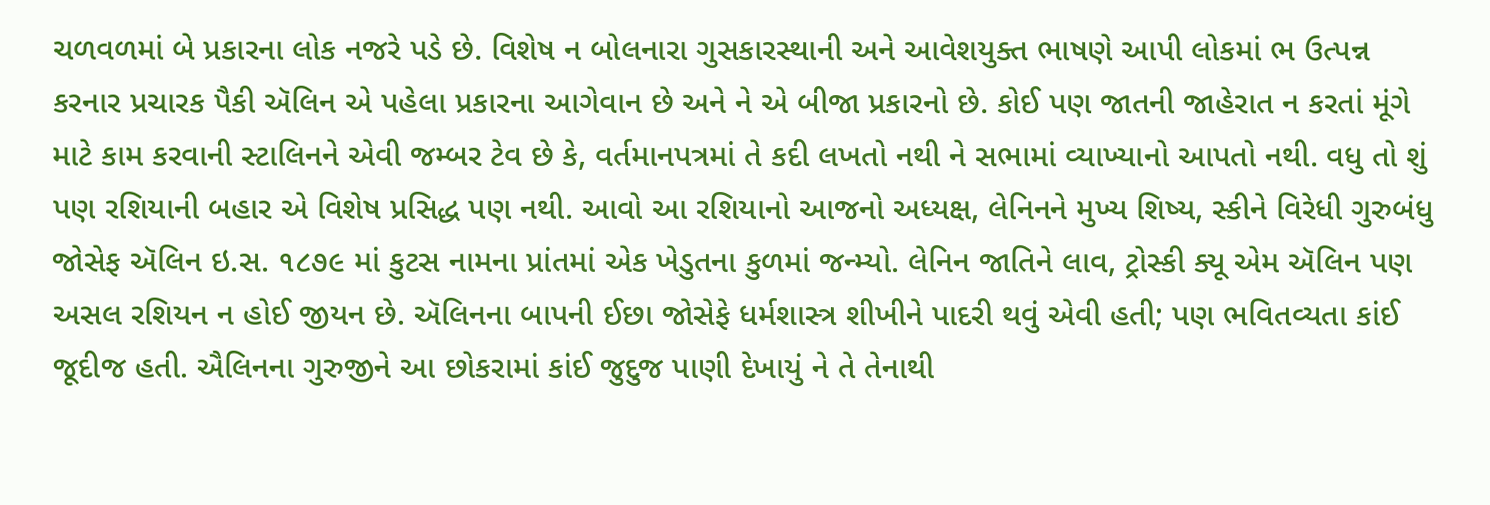ચળવળમાં બે પ્રકારના લોક નજરે પડે છે. વિશેષ ન બોલનારા ગુસકારસ્થાની અને આવેશયુક્ત ભાષણે આપી લોકમાં ભ ઉત્પન્ન કરનાર પ્રચારક પૈકી ઍલિન એ પહેલા પ્રકારના આગેવાન છે અને ને એ બીજા પ્રકારનો છે. કોઈ પણ જાતની જાહેરાત ન કરતાં મૂંગે માટે કામ કરવાની સ્ટાલિનને એવી જમ્બર ટેવ છે કે, વર્તમાનપત્રમાં તે કદી લખતો નથી ને સભામાં વ્યાખ્યાનો આપતો નથી. વધુ તો શું પણ રશિયાની બહાર એ વિશેષ પ્રસિદ્ધ પણ નથી. આવો આ રશિયાનો આજનો અધ્યક્ષ, લેનિનને મુખ્ય શિષ્ય, સ્કીને વિરેધી ગુરુબંધુ જોસેફ ઍલિન ઇ.સ. ૧૮૭૯ માં કુટસ નામના પ્રાંતમાં એક ખેડુતના કુળમાં જન્મ્યો. લેનિન જાતિને લાવ, ટ્રોસ્કી ક્યૂ એમ ઍલિન પણ અસલ રશિયન ન હોઈ જીયન છે. ઍલિનના બાપની ઈછા જોસેફે ધર્મશાસ્ત્ર શીખીને પાદરી થવું એવી હતી; પણ ભવિતવ્યતા કાંઈ જૂદીજ હતી. ઐલિનના ગુરુજીને આ છોકરામાં કાંઈ જુદુજ પાણી દેખાયું ને તે તેનાથી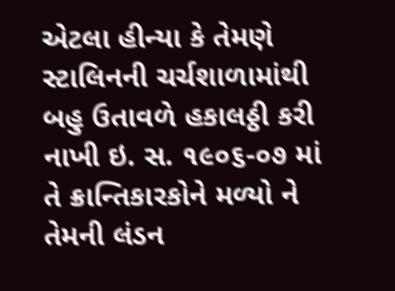એટલા હીન્યા કે તેમણે સ્ટાલિનની ચર્ચશાળામાંથી બહુ ઉતાવળે હકાલઠ્ઠી કરી નાખી ઇ. સ. ૧૯૦૬-૦૭ માં તે ક્રાન્તિકારકોને મળ્યો ને તેમની લંડન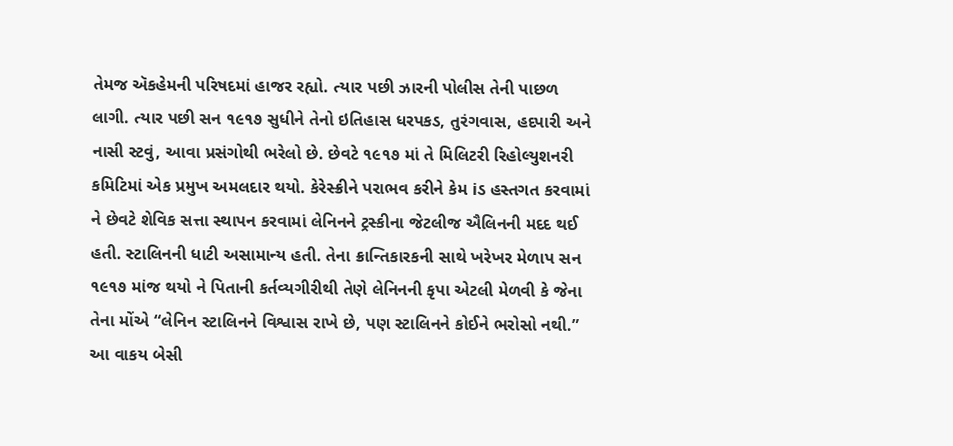તેમજ ઍકહેમની પરિષદમાં હાજર રહ્યો. ત્યાર પછી ઝારની પોલીસ તેની પાછળ લાગી. ત્યાર પછી સન ૧૯૧૭ સુધીને તેનો ઇતિહાસ ધરપકડ, તુરંગવાસ, હદપારી અને નાસી સ્ટવું, આવા પ્રસંગોથી ભરેલો છે. છેવટે ૧૯૧૭ માં તે મિલિટરી રિહોલ્યુશનરી કમિટિમાં એક પ્રમુખ અમલદાર થયો. કેરેસ્ક્રીને પરાભવ કરીને કેમ iડ હસ્તગત કરવામાં ને છેવટે શેવિક સત્તા સ્થાપન કરવામાં લેનિનને ટ્રસ્કીના જેટલીજ ઐલિનની મદદ થઈ હતી. સ્ટાલિનની ધાટી અસામાન્ય હતી. તેના ક્રાન્તિકારકની સાથે ખરેખર મેળાપ સન ૧૯૧૭ માંજ થયો ને પિતાની કર્તવ્યગીરીથી તેણે લેનિનની કૃપા એટલી મેળવી કે જેના તેના મોંએ “લેનિન સ્ટાલિનને વિશ્વાસ રાખે છે, પણ સ્ટાલિનને કોઈને ભરોસો નથી.” આ વાકય બેસી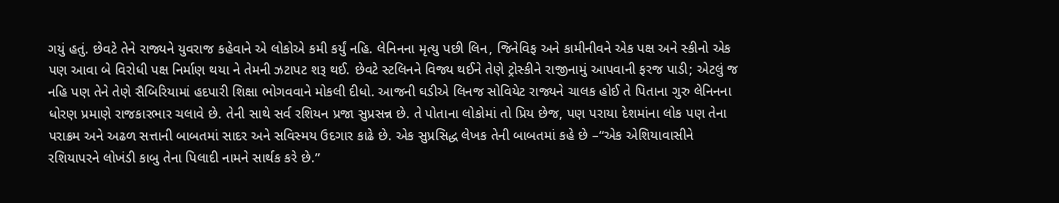ગયું હતું. છેવટે તેને રાજ્યને યુવરાજ કહેવાને એ લોકોએ કમી કર્યું નહિ. લેનિનના મૃત્યુ પછી લિન, જિનેવિફ અને કામીનીવને એક પક્ષ અને સ્કીનો એક પણ આવા બે વિરોધી પક્ષ નિર્માણ થયા ને તેમની ઝટાપટ શરૂ થઈ. છેવટે સ્ટલિનને વિજ્ય થઈને તેણે ટ્રોસ્કીને રાજીનામું આપવાની ફરજ પાડી; એટલું જ નહિ પણ તેને તેણે સૈબિરિયામાં હદપારી શિક્ષા ભોગવવાને મોકલી દીધો. આજની ઘડીએ લિનજ સોવિયેટ રાજ્યને ચાલક હોઈ તે પિતાના ગુરુ લેનિનના ધોરણ પ્રમાણે રાજકારભાર ચલાવે છે. તેની સાથે સર્વ રશિયન પ્રજા સુપ્રસન્ન છે. તે પોતાના લોકોમાં તો પ્રિય છેજ, પણ પરાયા દેશમાંના લોક પણ તેના પરાક્રમ અને અઢળ સત્તાની બાબતમાં સાદર અને સવિસ્મય ઉદગાર કાઢે છે. એક સુપ્રસિદ્ધ લેખક તેની બાબતમાં કહે છે –“એક એશિયાવાસીને રશિયાપરને લોખંડી કાબુ તેના પિલાદી નામને સાર્થક કરે છે.”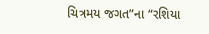ચિત્રમય જગત”ના “રશિયા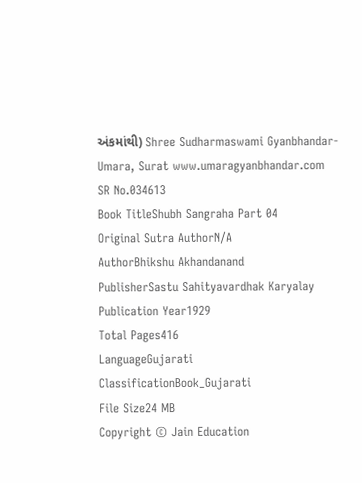અંકમાંથી) Shree Sudharmaswami Gyanbhandar-Umara, Surat www.umaragyanbhandar.com
SR No.034613
Book TitleShubh Sangraha Part 04
Original Sutra AuthorN/A
AuthorBhikshu Akhandanand
PublisherSastu Sahityavardhak Karyalay
Publication Year1929
Total Pages416
LanguageGujarati
ClassificationBook_Gujarati
File Size24 MB
Copyright © Jain Education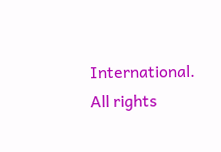International. All rights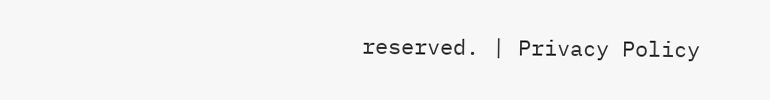reserved. | Privacy Policy